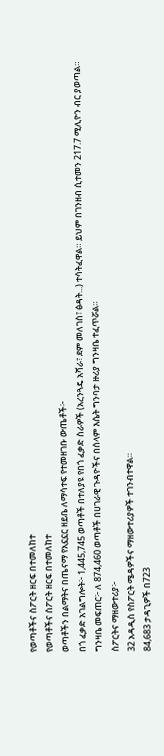የወጣቶችና ስፖርት ዘርፍ በተመለከተ
የወጣቶችና ስፖርት ዘርፍ በተመለከተ
ወጣቶችን በልማትና በጤናማ የአኗኗር ዘይቤ ለማሳተፍ የተመዘገቡ ውጤቶች፦
በጎ ፈቃድ አገልግሎት፦ 1,445,745 ወጣቶች በተለያዩ የበጎ ፈቃድ ስራዎች (አረንጓዴ አሻራ፣ ደም መለገስ፣ ፅዳት...) ተሳትፈዋል። ይህም በገንዘብ ሲተመን 217.7 ሚሊዮን ብር ያወጣል።
ግንዛቤ መፍጠር፦ ለ 874,460 ወጣቶች በሀገራዊ ጉዳዮችና በሰላም እሴት ግንባታ ዙሪያ ግንዛቤ ተፈጥሯል።
ስፖርትና ማዘውተሪያ፦
32 አዳዲስ የስፖርት ሜዳዎችና ማዘውተሪያዎች ተገንብተዋል።
84,683 ታዳጊዎች በ723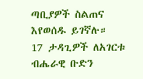ጣቢያዎች ስልጠና እየወሰዱ ይገኛሉ።
17 ታዳጊዎች ለአገርቱ ብሔራዊ ቡድን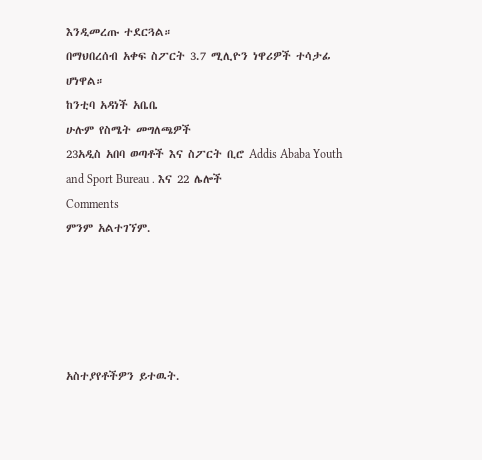እንዲመረጡ ተደርጓል።
በማህበረሰብ አቀፍ ስፖርት 3.7 ሚሊዮን ነዋሪዎች ተሳታፊ ሆነዋል።
ከንቲባ አዳነች አቤቤ
ሁሉም የስሜት መግለጫዎች
23አዲስ አበባ ወጣቶች እና ስፖርት ቢሮ Addis Ababa Youth and Sport Bureau . እና 22 ሌሎች
Comments
ምንም አልተገኘም.





አስተያየቶችዎን ይተዉት.